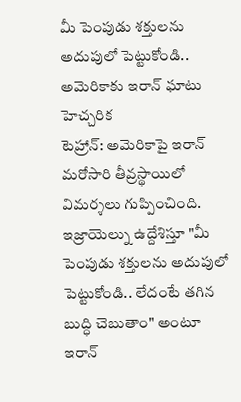మీ పెంపుడు శక్తులను అదుపులో పెట్టుకోండి.. అమెరికాకు ఇరాన్ ఘాటు హెచ్చరిక
టెహ్రాన్: అమెరికాపై ఇరాన్ మరోసారి తీవ్రస్థాయిలో విమర్శలు గుప్పించింది. ఇజ్రాయెల్ను ఉద్దేశిస్తూ "మీ పెంపుడు శక్తులను అదుపులో పెట్టుకోండి.. లేదంటే తగిన బుద్ధి చెబుతాం" అంటూ ఇరాన్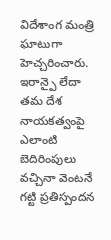విదేశాంగ మంత్రి ఘాటుగా హెచ్చరించారు. ఇరాన్పై లేదా తమ దేశ నాయకత్వంపై ఎలాంటి బెదిరింపులు వచ్చినా వెంటనే గట్టి ప్రతిస్పందన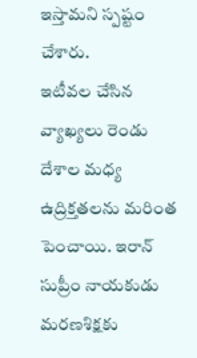ఇస్తామని స్పష్టం చేశారు.
ఇటీవల చేసిన వ్యాఖ్యలు రెండు దేశాల మధ్య ఉద్రిక్తతలను మరింత పెంచాయి. ఇరాన్ సుప్రీం నాయకుడు మరణశిక్షకు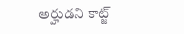అర్హుడని కాట్జ్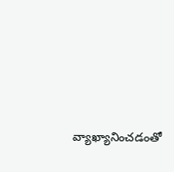వ్యాఖ్యానించడంతో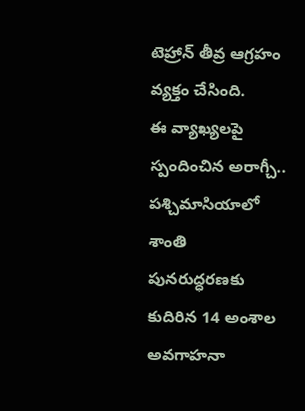టెహ్రాన్ తీవ్ర ఆగ్రహం వ్యక్తం చేసింది.
ఈ వ్యాఖ్యలపై స్పందించిన అరాగ్చీ.. పశ్చిమాసియాలో శాంతి పునరుద్ధరణకు కుదిరిన 14 అంశాల అవగాహనా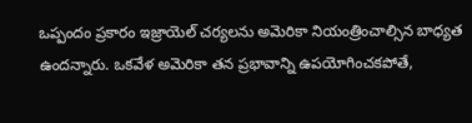ఒప్పందం ప్రకారం ఇజ్రాయెల్ చర్యలను అమెరికా నియంత్రించాల్సిన బాధ్యత ఉందన్నారు. ఒకవేళ అమెరికా తన ప్రభావాన్ని ఉపయోగించకపోతే,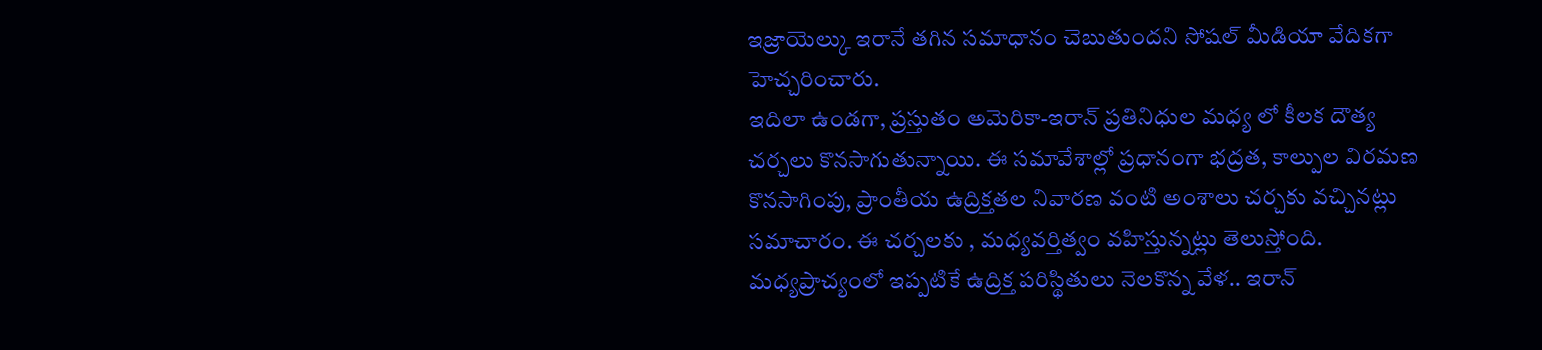ఇజ్రాయెల్కు ఇరానే తగిన సమాధానం చెబుతుందని సోషల్ మీడియా వేదికగా హెచ్చరించారు.
ఇదిలా ఉండగా, ప్రస్తుతం అమెరికా-ఇరాన్ ప్రతినిధుల మధ్య లో కీలక దౌత్య చర్చలు కొనసాగుతున్నాయి. ఈ సమావేశాల్లో ప్రధానంగా భద్రత, కాల్పుల విరమణ కొనసాగింపు, ప్రాంతీయ ఉద్రిక్తతల నివారణ వంటి అంశాలు చర్చకు వచ్చినట్లు సమాచారం. ఈ చర్చలకు , మధ్యవర్తిత్వం వహిస్తున్నట్లు తెలుస్తోంది.
మధ్యప్రాచ్యంలో ఇప్పటికే ఉద్రిక్త పరిస్థితులు నెలకొన్న వేళ.. ఇరాన్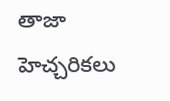తాజా హెచ్చరికలు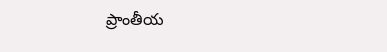ప్రాంతీయ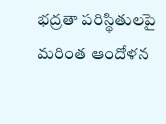భద్రతా పరిస్థితులపై మరింత ఆందోళన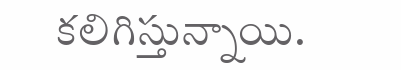కలిగిస్తున్నాయి.